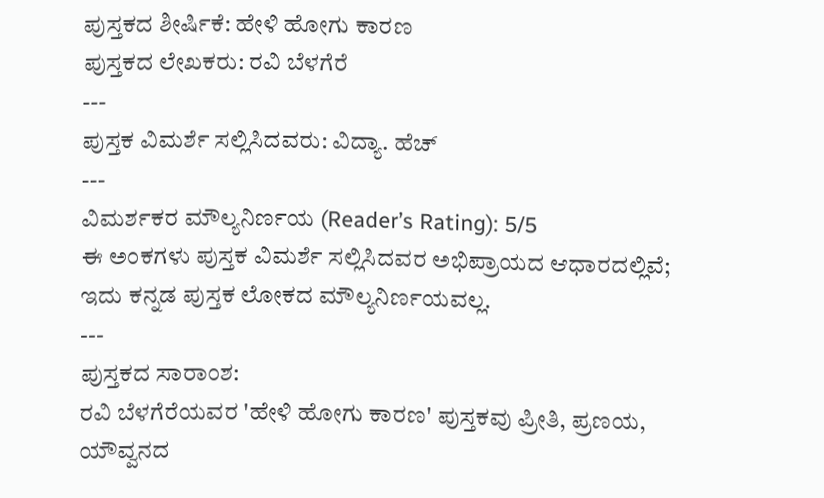ಪುಸ್ತಕದ ಶೀರ್ಷಿಕೆ: ಹೇಳಿ ಹೋಗು ಕಾರಣ
ಪುಸ್ತಕದ ಲೇಖಕರು: ರವಿ ಬೆಳಗೆರೆ
---
ಪುಸ್ತಕ ವಿಮರ್ಶೆ ಸಲ್ಲಿಸಿದವರು: ವಿದ್ಯಾ. ಹೆಚ್
---
ವಿಮರ್ಶಕರ ಮೌಲ್ಯನಿರ್ಣಯ (Reader’s Rating): 5/5
ಈ ಅಂಕಗಳು ಪುಸ್ತಕ ವಿಮರ್ಶೆ ಸಲ್ಲಿಸಿದವರ ಅಭಿಪ್ರಾಯದ ಆಧಾರದಲ್ಲಿವೆ; ಇದು ಕನ್ನಡ ಪುಸ್ತಕ ಲೋಕದ ಮೌಲ್ಯನಿರ್ಣಯವಲ್ಲ.
---
ಪುಸ್ತಕದ ಸಾರಾಂಶ:
ರವಿ ಬೆಳಗೆರೆಯವರ 'ಹೇಳಿ ಹೋಗು ಕಾರಣ' ಪುಸ್ತಕವು ಪ್ರೀತಿ, ಪ್ರಣಯ, ಯೌವ್ವನದ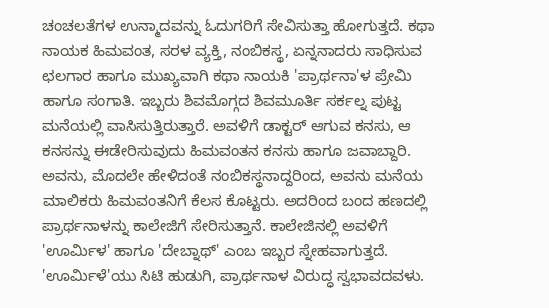ಚಂಚಲತೆಗಳ ಉನ್ಮಾದವನ್ನು ಓದುಗರಿಗೆ ಸೇವಿಸುತ್ತಾ ಹೋಗುತ್ತದೆ. ಕಥಾ ನಾಯಕ ಹಿಮವಂತ, ಸರಳ ವ್ಯಕ್ತಿ, ನಂಬಿಕಸ್ಥ, ಏನ್ನನಾದರು ಸಾಧಿಸುವ ಛಲಗಾರ ಹಾಗೂ ಮುಖ್ಯವಾಗಿ ಕಥಾ ನಾಯಕಿ 'ಪ್ರಾರ್ಥನಾ'ಳ ಪ್ರೇಮಿ ಹಾಗೂ ಸಂಗಾತಿ. ಇಬ್ಬರು ಶಿವಮೊಗ್ಗದ ಶಿವಮೂರ್ತಿ ಸರ್ಕಲ್ನ ಪುಟ್ಟ ಮನೆಯಲ್ಲಿ ವಾಸಿಸುತ್ತಿರುತ್ತಾರೆ. ಅವಳಿಗೆ ಡಾಕ್ಟರ್ ಆಗುವ ಕನಸು, ಆ ಕನಸನ್ನು ಈಡೇರಿಸುವುದು ಹಿಮವಂತನ ಕನಸು ಹಾಗೂ ಜವಾಬ್ದಾರಿ. ಅವನು, ಮೊದಲೇ ಹೇಳಿದಂತೆ ನಂಬಿಕಸ್ಥನಾದ್ದರಿಂದ, ಅವನು ಮನೆಯ ಮಾಲಿಕರು ಹಿಮವಂತನಿಗೆ ಕೆಲಸ ಕೊಟ್ಟರು. ಅದರಿಂದ ಬಂದ ಹಣದಲ್ಲಿ ಪ್ರಾರ್ಥನಾಳನ್ನು ಕಾಲೇಜಿಗೆ ಸೇರಿಸುತ್ತಾನೆ. ಕಾಲೇಜಿನಲ್ಲಿ ಅವಳಿಗೆ 'ಊರ್ಮಿಳ' ಹಾಗೂ 'ದೇಬ್ನಾಥ್' ಎಂಬ ಇಬ್ಬರ ಸ್ನೇಹವಾಗುತ್ತದೆ. 'ಊರ್ಮಿಳೆ'ಯು ಸಿಟಿ ಹುಡುಗಿ, ಪ್ರಾರ್ಥನಾಳ ವಿರುದ್ಧ ಸ್ವಭಾವದವಳು.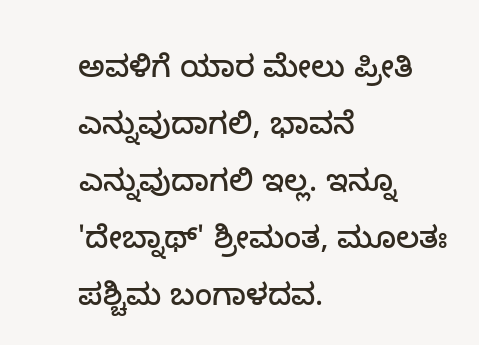ಅವಳಿಗೆ ಯಾರ ಮೇಲು ಪ್ರೀತಿ ಎನ್ನುವುದಾಗಲಿ, ಭಾವನೆ ಎನ್ನುವುದಾಗಲಿ ಇಲ್ಲ. ಇನ್ನೂ 'ದೇಬ್ನಾಥ್' ಶ್ರೀಮಂತ, ಮೂಲತಃ ಪಶ್ಚಿಮ ಬಂಗಾಳದವ.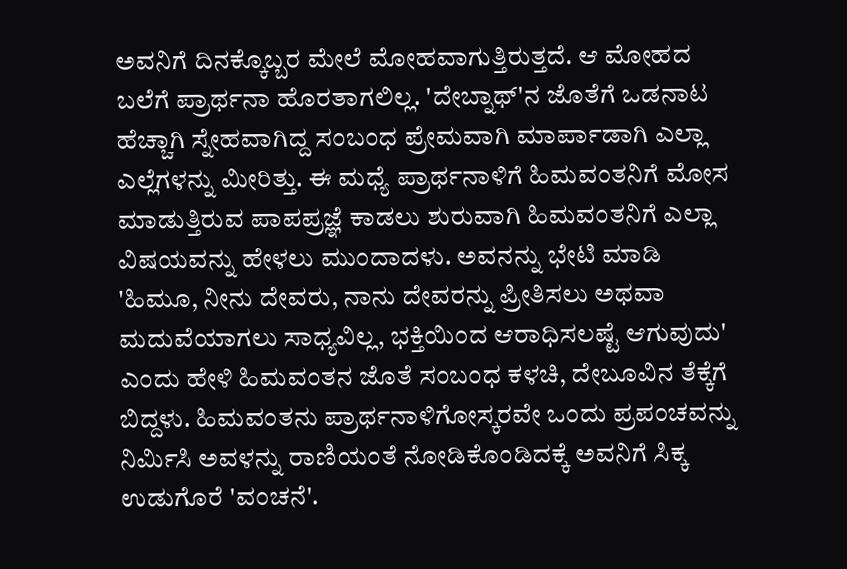ಅವನಿಗೆ ದಿನಕ್ಕೊಬ್ಬರ ಮೇಲೆ ಮೋಹವಾಗುತ್ತಿರುತ್ತದೆ. ಆ ಮೋಹದ ಬಲೆಗೆ ಪ್ರಾರ್ಥನಾ ಹೊರತಾಗಲಿಲ್ಲ. 'ದೇಬ್ನಾಥ್'ನ ಜೊತೆಗೆ ಒಡನಾಟ ಹೆಚ್ಚಾಗಿ ಸ್ನೇಹವಾಗಿದ್ದ ಸಂಬಂಧ ಪ್ರೇಮವಾಗಿ ಮಾರ್ಪಾಡಾಗಿ ಎಲ್ಲಾ ಎಲ್ಲೆಗಳನ್ನು ಮೀರಿತ್ತು. ಈ ಮಧ್ಯೆ ಪ್ರಾರ್ಥನಾಳಿಗೆ ಹಿಮವಂತನಿಗೆ ಮೋಸ ಮಾಡುತ್ತಿರುವ ಪಾಪಪ್ರಜ್ಞೆ ಕಾಡಲು ಶುರುವಾಗಿ ಹಿಮವಂತನಿಗೆ ಎಲ್ಲಾ ವಿಷಯವನ್ನು ಹೇಳಲು ಮುಂದಾದಳು. ಅವನನ್ನು ಭೇಟಿ ಮಾಡಿ 'ಹಿಮೂ, ನೀನು ದೇವರು, ನಾನು ದೇವರನ್ನು ಪ್ರೀತಿಸಲು ಅಥವಾ ಮದುವೆಯಾಗಲು ಸಾಧ್ಯವಿಲ್ಲ, ಭಕ್ತಿಯಿಂದ ಆರಾಧಿಸಲಷ್ಟೆ ಆಗುವುದು' ಎಂದು ಹೇಳಿ ಹಿಮವಂತನ ಜೊತೆ ಸಂಬಂಧ ಕಳಚಿ, ದೇಬೂವಿನ ತೆಕ್ಕೆಗೆ ಬಿದ್ದಳು. ಹಿಮವಂತನು ಪ್ರಾರ್ಥನಾಳಿಗೋಸ್ಕರವೇ ಒಂದು ಪ್ರಪಂಚವನ್ನು ನಿರ್ಮಿಸಿ ಅವಳನ್ನು ರಾಣಿಯಂತೆ ನೋಡಿಕೊಂಡಿದಕ್ಕೆ ಅವನಿಗೆ ಸಿಕ್ಕ ಉಡುಗೊರೆ 'ವಂಚನೆ'.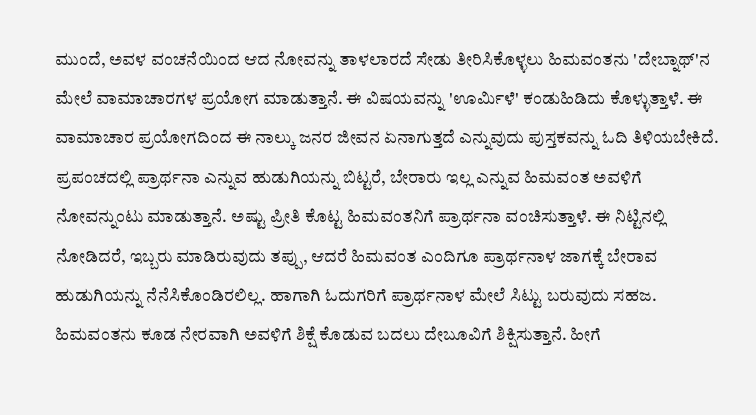ಮುಂದೆ, ಅವಳ ವಂಚನೆಯಿಂದ ಆದ ನೋವನ್ನು ತಾಳಲಾರದೆ ಸೇಡು ತೀರಿಸಿಕೊಳ್ಳಲು ಹಿಮವಂತನು 'ದೇಬ್ನಾಥ್'ನ ಮೇಲೆ ವಾಮಾಚಾರಗಳ ಪ್ರಯೋಗ ಮಾಡುತ್ತಾನೆ. ಈ ವಿಷಯವನ್ನು 'ಊರ್ಮಿಳೆ' ಕಂಡುಹಿಡಿದು ಕೊಳ್ಳುತ್ತಾಳೆ. ಈ ವಾಮಾಚಾರ ಪ್ರಯೋಗದಿಂದ ಈ ನಾಲ್ಕು ಜನರ ಜೀವನ ಏನಾಗುತ್ತದೆ ಎನ್ನುವುದು ಪುಸ್ತಕವನ್ನು ಓದಿ ತಿಳಿಯಬೇಕಿದೆ. ಪ್ರಪಂಚದಲ್ಲಿ ಪ್ರಾರ್ಥನಾ ಎನ್ನುವ ಹುಡುಗಿಯನ್ನು ಬಿಟ್ಟರೆ, ಬೇರಾರು ಇಲ್ಲ ಎನ್ನುವ ಹಿಮವಂತ ಅವಳಿಗೆ ನೋವನ್ನುಂಟು ಮಾಡುತ್ತಾನೆ. ಅಷ್ಟು ಪ್ರೀತಿ ಕೊಟ್ಟ ಹಿಮವಂತನಿಗೆ ಪ್ರಾರ್ಥನಾ ವಂಚಿಸುತ್ತಾಳೆ. ಈ ನಿಟ್ಟಿನಲ್ಲಿ ನೋಡಿದರೆ, ಇಬ್ಬರು ಮಾಡಿರುವುದು ತಪ್ಪು, ಆದರೆ ಹಿಮವಂತ ಎಂದಿಗೂ ಪ್ರಾರ್ಥನಾಳ ಜಾಗಕ್ಕೆ ಬೇರಾವ ಹುಡುಗಿಯನ್ನು ನೆನೆಸಿಕೊಂಡಿರಲಿಲ್ಲ. ಹಾಗಾಗಿ ಓದುಗರಿಗೆ ಪ್ರಾರ್ಥನಾಳ ಮೇಲೆ ಸಿಟ್ಟು ಬರುವುದು ಸಹಜ. ಹಿಮವಂತನು ಕೂಡ ನೇರವಾಗಿ ಅವಳಿಗೆ ಶಿಕ್ಷೆ ಕೊಡುವ ಬದಲು ದೇಬೂವಿಗೆ ಶಿಕ್ಷಿಸುತ್ತಾನೆ. ಹೀಗೆ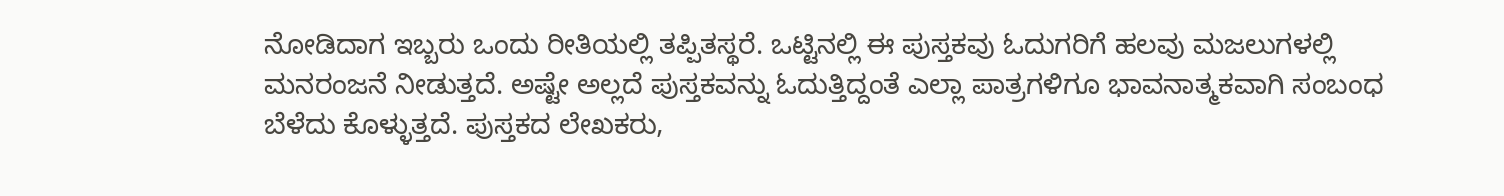ನೋಡಿದಾಗ ಇಬ್ಬರು ಒಂದು ರೀತಿಯಲ್ಲಿ ತಪ್ಪಿತಸ್ಥರೆ. ಒಟ್ಟಿನಲ್ಲಿ ಈ ಪುಸ್ತಕವು ಓದುಗರಿಗೆ ಹಲವು ಮಜಲುಗಳಲ್ಲಿ ಮನರಂಜನೆ ನೀಡುತ್ತದೆ. ಅಷ್ಟೇ ಅಲ್ಲದೆ ಪುಸ್ತಕವನ್ನು ಓದುತ್ತಿದ್ದಂತೆ ಎಲ್ಲಾ ಪಾತ್ರಗಳಿಗೂ ಭಾವನಾತ್ಮಕವಾಗಿ ಸಂಬಂಧ ಬೆಳೆದು ಕೊಳ್ಳುತ್ತದೆ. ಪುಸ್ತಕದ ಲೇಖಕರು,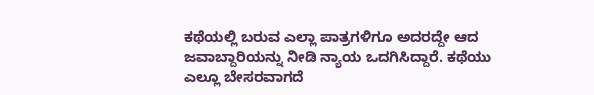ಕಥೆಯಲ್ಲಿ ಬರುವ ಎಲ್ಲಾ ಪಾತ್ರಗಳಿಗೂ ಅದರದ್ದೇ ಆದ ಜವಾಬ್ದಾರಿಯನ್ನು ನೀಡಿ ನ್ಯಾಯ ಒದಗಿಸಿದ್ದಾರೆ. ಕಥೆಯು ಎಲ್ಲೂ ಬೇಸರವಾಗದೆ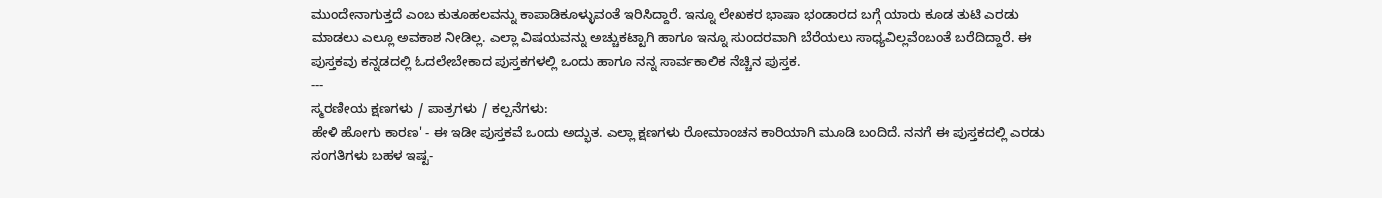ಮುಂದೇನಾಗುತ್ತದೆ ಎಂಬ ಕುತೂಹಲವನ್ನು ಕಾಪಾಡಿಕೂಳ್ಳುವಂತೆ ಇರಿಸಿದ್ದಾರೆ. ಇನ್ನೂ ಲೇಖಕರ ಭಾಷಾ ಭಂಡಾರದ ಬಗ್ಗೆ ಯಾರು ಕೂಡ ತುಟಿ ಎರಡು ಮಾಡಲು ಎಲ್ಲೂ ಅವಕಾಶ ನೀಡಿಲ್ಲ. ಎಲ್ಲಾ ವಿಷಯವನ್ನು ಅಚ್ಚುಕಟ್ಟಾಗಿ ಹಾಗೂ ಇನ್ನೂ ಸುಂದರವಾಗಿ ಬೆರೆಯಲು ಸಾಧ್ಯವಿಲ್ಲವೆಂಬಂತೆ ಬರೆದಿದ್ದಾರೆ. ಈ ಪುಸ್ತಕವು ಕನ್ನಡದಲ್ಲಿ ಓದಲೇಬೇಕಾದ ಪುಸ್ತಕಗಳಲ್ಲಿ ಒಂದು ಹಾಗೂ ನನ್ನ ಸಾರ್ವಕಾಲಿಕ ನೆಚ್ಚಿನ ಪುಸ್ತಕ.
---
ಸ್ಮರಣೀಯ ಕ್ಷಣಗಳು / ಪಾತ್ರಗಳು / ಕಲ್ಪನೆಗಳು:
ಹೇಳಿ ಹೋಗು ಕಾರಣ' - ಈ ಇಡೀ ಪುಸ್ತಕವೆ ಒಂದು ಅದ್ಭುತ. ಎಲ್ಲಾ ಕ್ಷಣಗಳು ರೋಮಾಂಚನ ಕಾರಿಯಾಗಿ ಮೂಡಿ ಬಂದಿದೆ. ನನಗೆ ಈ ಪುಸ್ತಕದಲ್ಲಿ ಎರಡು ಸಂಗತಿಗಳು ಬಹಳ ಇಷ್ಟ-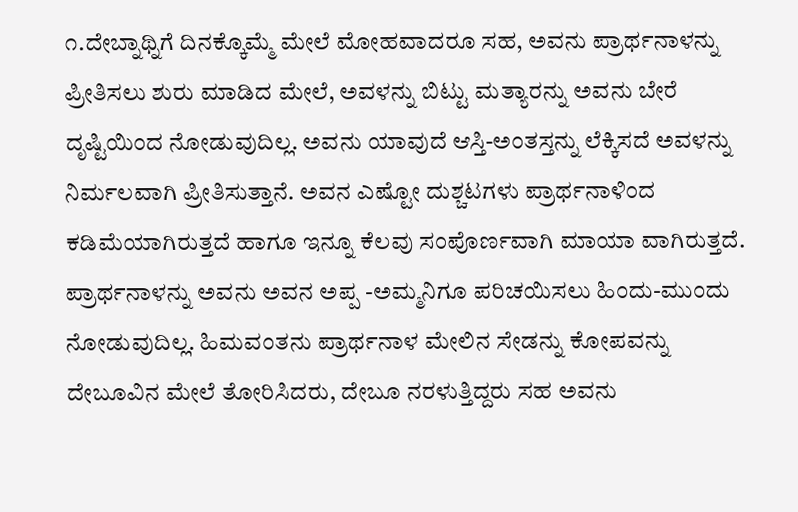೧.ದೇಬ್ನಾಥ್ನಿಗೆ ದಿನಕ್ಕೊಮ್ಮೆ ಮೇಲೆ ಮೋಹವಾದರೂ ಸಹ, ಅವನು ಪ್ರಾರ್ಥನಾಳನ್ನು ಪ್ರೀತಿಸಲು ಶುರು ಮಾಡಿದ ಮೇಲೆ, ಅವಳನ್ನು ಬಿಟ್ಟು ಮತ್ಯಾರನ್ನು ಅವನು ಬೇರೆ ದೃಷ್ಟಿಯಿಂದ ನೋಡುವುದಿಲ್ಲ. ಅವನು ಯಾವುದೆ ಆಸ್ತಿ-ಅಂತಸ್ತನ್ನು ಲೆಕ್ಕಿಸದೆ ಅವಳನ್ನು ನಿರ್ಮಲವಾಗಿ ಪ್ರೀತಿಸುತ್ತಾನೆ. ಅವನ ಎಷ್ಟೋ ದುಶ್ಚಟಗಳು ಪ್ರಾರ್ಥನಾಳಿಂದ ಕಡಿಮೆಯಾಗಿರುತ್ತದೆ ಹಾಗೂ ಇನ್ನೂ ಕೆಲವು ಸಂಪೊರ್ಣವಾಗಿ ಮಾಯಾ ವಾಗಿರುತ್ತದೆ. ಪ್ರಾರ್ಥನಾಳನ್ನು ಅವನು ಅವನ ಅಪ್ಪ -ಅಮ್ಮನಿಗೂ ಪರಿಚಯಿಸಲು ಹಿಂದು-ಮುಂದು ನೋಡುವುದಿಲ್ಲ. ಹಿಮವಂತನು ಪ್ರಾರ್ಥನಾಳ ಮೇಲಿನ ಸೇಡನ್ನು ಕೋಪವನ್ನು ದೇಬೂವಿನ ಮೇಲೆ ತೋರಿಸಿದರು, ದೇಬೂ ನರಳುತ್ತಿದ್ದರು ಸಹ ಅವನು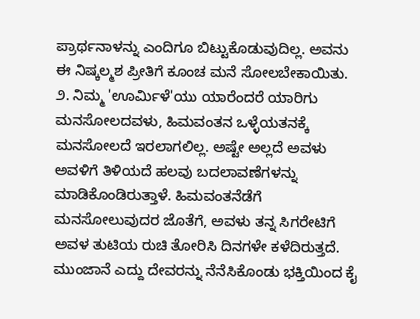ಪ್ರಾರ್ಥನಾಳನ್ನು ಎಂದಿಗೂ ಬಿಟ್ಟುಕೊಡುವುದಿಲ್ಲ. ಅವನು ಈ ನಿಷ್ಕಲ್ಮಶ ಪ್ರೀತಿಗೆ ಕೂಂಚ ಮನೆ ಸೋಲಬೇಕಾಯಿತು. ೨. ನಿಮ್ಮ 'ಊರ್ಮಿಳೆ'ಯು ಯಾರೆಂದರೆ ಯಾರಿಗು ಮನಸೋಲದವಳು, ಹಿಮವಂತನ ಒಳ್ಳೆಯತನಕ್ಕೆ ಮನಸೋಲದೆ ಇರಲಾಗಲಿಲ್ಲ. ಅಷ್ಟೇ ಅಲ್ಲದೆ ಅವಳು ಅವಳಿಗೆ ತಿಳಿಯದೆ ಹಲವು ಬದಲಾವಣೆಗಳನ್ನು ಮಾಡಿಕೊಂಡಿರುತ್ತಾಳೆ. ಹಿಮವಂತನೆಡೆಗೆ ಮನಸೋಲುವುದರ ಜೊತೆಗೆ, ಅವಳು ತನ್ನ ಸಿಗರೇಟಿಗೆ ಅವಳ ತುಟಿಯ ರುಚಿ ತೋರಿಸಿ ದಿನಗಳೇ ಕಳೆದಿರುತ್ತದೆ. ಮುಂಜಾನೆ ಎದ್ದು ದೇವರನ್ನು ನೆನೆಸಿಕೊಂಡು ಭಕ್ತಿಯಿಂದ ಕೈ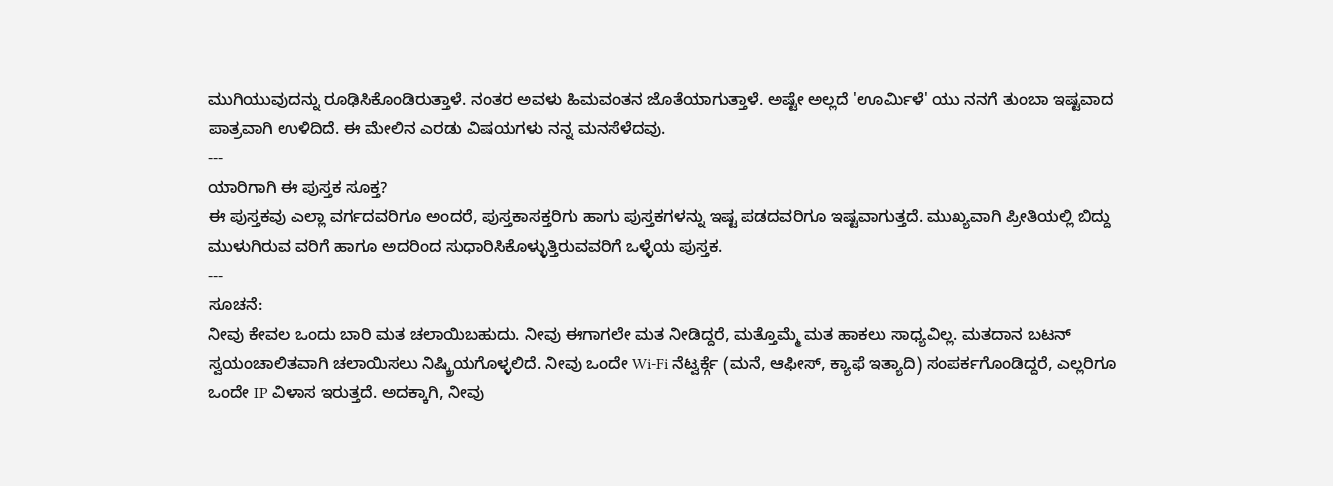ಮುಗಿಯುವುದನ್ನು ರೂಢಿಸಿಕೊಂಡಿರುತ್ತಾಳೆ. ನಂತರ ಅವಳು ಹಿಮವಂತನ ಜೊತೆಯಾಗುತ್ತಾಳೆ. ಅಷ್ಟೇ ಅಲ್ಲದೆ 'ಊರ್ಮಿಳೆ' ಯು ನನಗೆ ತುಂಬಾ ಇಷ್ಟವಾದ ಪಾತ್ರವಾಗಿ ಉಳಿದಿದೆ. ಈ ಮೇಲಿನ ಎರಡು ವಿಷಯಗಳು ನನ್ನ ಮನಸೆಳೆದವು.
---
ಯಾರಿಗಾಗಿ ಈ ಪುಸ್ತಕ ಸೂಕ್ತ?
ಈ ಪುಸ್ತಕವು ಎಲ್ಲಾ ವರ್ಗದವರಿಗೂ ಅಂದರೆ, ಪುಸ್ತಕಾಸಕ್ತರಿಗು ಹಾಗು ಪುಸ್ತಕಗಳನ್ನು ಇಷ್ಟ ಪಡದವರಿಗೂ ಇಷ್ಟವಾಗುತ್ತದೆ. ಮುಖ್ಯವಾಗಿ ಪ್ರೀತಿಯಲ್ಲಿ ಬಿದ್ದು ಮುಳುಗಿರುವ ವರಿಗೆ ಹಾಗೂ ಅದರಿಂದ ಸುಧಾರಿಸಿಕೊಳ್ಳುತ್ತಿರುವವರಿಗೆ ಒಳ್ಳೆಯ ಪುಸ್ತಕ.
---
ಸೂಚನೆ:
ನೀವು ಕೇವಲ ಒಂದು ಬಾರಿ ಮತ ಚಲಾಯಿಬಹುದು. ನೀವು ಈಗಾಗಲೇ ಮತ ನೀಡಿದ್ದರೆ, ಮತ್ತೊಮ್ಮೆ ಮತ ಹಾಕಲು ಸಾಧ್ಯವಿಲ್ಲ. ಮತದಾನ ಬಟನ್ ಸ್ವಯಂಚಾಲಿತವಾಗಿ ಚಲಾಯಿಸಲು ನಿಷ್ಕ್ರಿಯಗೊಳ್ಳಲಿದೆ. ನೀವು ಒಂದೇ Wi-Fi ನೆಟ್ವರ್ಕ್ಗೆ (ಮನೆ, ಆಫೀಸ್, ಕ್ಯಾಫೆ ಇತ್ಯಾದಿ) ಸಂಪರ್ಕಗೊಂಡಿದ್ದರೆ, ಎಲ್ಲರಿಗೂ ಒಂದೇ IP ವಿಳಾಸ ಇರುತ್ತದೆ. ಅದಕ್ಕಾಗಿ, ನೀವು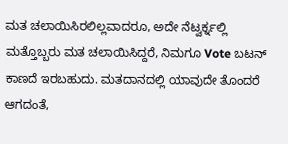ಮತ ಚಲಾಯಿಸಿರಲಿಲ್ಲವಾದರೂ, ಅದೇ ನೆಟ್ವರ್ಕ್ನಲ್ಲಿ ಮತ್ತೊಬ್ಬರು ಮತ ಚಲಾಯಿಸಿದ್ದರೆ, ನಿಮಗೂ Vote ಬಟನ್ ಕಾಣದೆ ಇರಬಹುದು. ಮತದಾನದಲ್ಲಿ ಯಾವುದೇ ತೊಂದರೆ ಆಗದಂತೆ,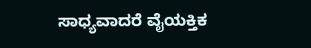ಸಾಧ್ಯವಾದರೆ ವೈಯಕ್ತಿಕ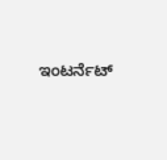ಇಂಟರ್ನೆಟ್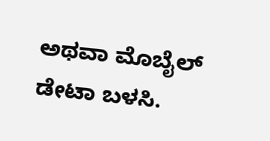ಅಥವಾ ಮೊಬೈಲ್ ಡೇಟಾ ಬಳಸಿ.